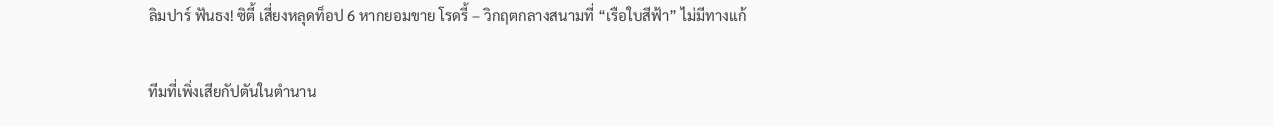ลิมปาร์ ฟันธง! ซิตี้ เสี่ยงหลุดท็อป 6 หากยอมขาย โรดรี้ – วิกฤตกลางสนามที่ “เรือใบสีฟ้า” ไม่มีทางแก้

ทีมที่เพิ่งเสียกัปตันในตำนาน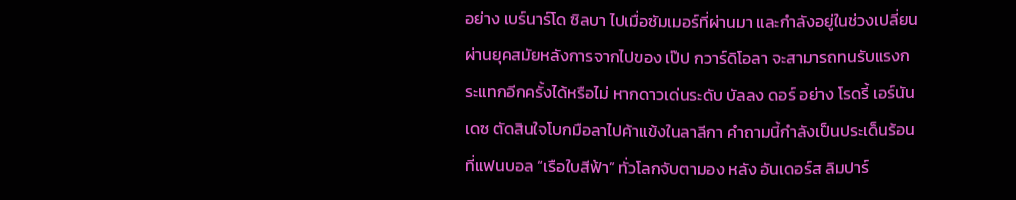อย่าง เบร์นาร์โด ซิลบา ไปเมื่อซัมเมอร์ที่ผ่านมา และกำลังอยู่ในช่วงเปลี่ยนผ่านยุคสมัยหลังการจากไปของ เป๊ป กวาร์ดิโอลา จะสามารถทนรับแรงกระแทกอีกครั้งได้หรือไม่ หากดาวเด่นระดับ บัลลง ดอร์ อย่าง โรดรี้ เอร์นันเดซ ตัดสินใจโบกมือลาไปค้าแข้งในลาลีกา คำถามนี้กำลังเป็นประเด็นร้อนที่แฟนบอล “เรือใบสีฟ้า” ทั่วโลกจับตามอง หลัง อันเดอร์ส ลิมปาร์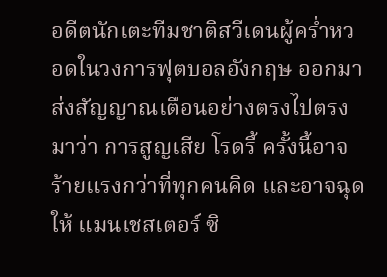อดีตนักเตะทีมชาติสวีเดนผู้คร่ำหวอดในวงการฟุตบอลอังกฤษ ออกมาส่งสัญญาณเตือนอย่างตรงไปตรงมาว่า การสูญเสีย โรดรี้ ครั้งนี้อาจร้ายแรงกว่าที่ทุกคนคิด และอาจฉุดให้ แมนเชสเตอร์ ซิ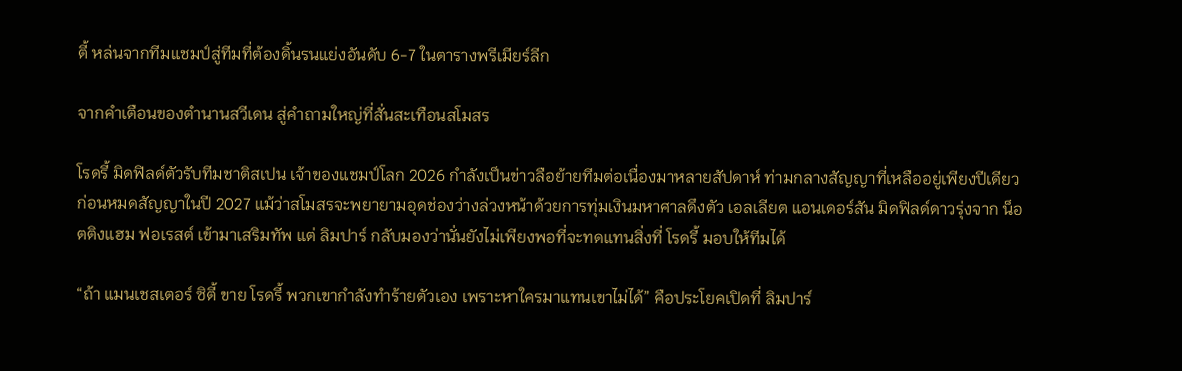ตี้ หล่นจากทีมแชมป์สู่ทีมที่ต้องดิ้นรนแย่งอันดับ 6-7 ในตารางพรีเมียร์ลีก

จากคำเตือนของตำนานสวีเดน สู่คำถามใหญ่ที่สั่นสะเทือนสโมสร

โรดรี้ มิดฟิลด์ตัวรับทีมชาติสเปน เจ้าของแชมป์โลก 2026 กำลังเป็นข่าวลือย้ายทีมต่อเนื่องมาหลายสัปดาห์ ท่ามกลางสัญญาที่เหลืออยู่เพียงปีเดียวก่อนหมดสัญญาในปี 2027 แม้ว่าสโมสรจะพยายามอุดช่องว่างล่วงหน้าด้วยการทุ่มเงินมหาศาลดึงตัว เอลเลียต แอนเดอร์สัน มิดฟิลด์ดาวรุ่งจาก น็อตติงแฮม ฟอเรสต์ เข้ามาเสริมทัพ แต่ ลิมปาร์ กลับมองว่านั่นยังไม่เพียงพอที่จะทดแทนสิ่งที่ โรดรี้ มอบให้ทีมได้

“ถ้า แมนเชสเตอร์ ซิตี้ ขาย โรดรี้ พวกเขากำลังทำร้ายตัวเอง เพราะหาใครมาแทนเขาไม่ได้” คือประโยคเปิดที่ ลิมปาร์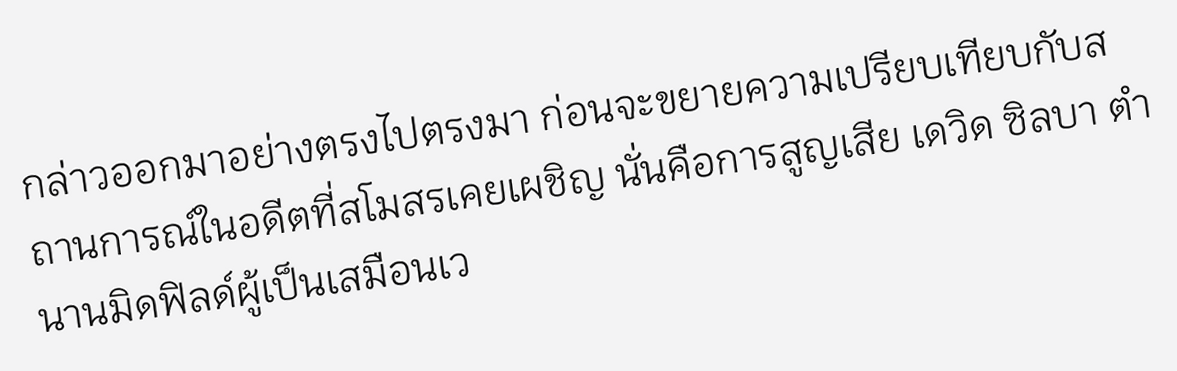กล่าวออกมาอย่างตรงไปตรงมา ก่อนจะขยายความเปรียบเทียบกับสถานการณ์ในอดีตที่สโมสรเคยเผชิญ นั่นคือการสูญเสีย เดวิด ซิลบา ตำนานมิดฟิลด์ผู้เป็นเสมือนเว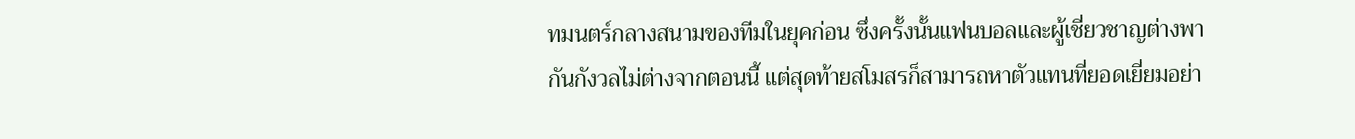ทมนตร์กลางสนามของทีมในยุคก่อน ซึ่งครั้งนั้นแฟนบอลและผู้เชี่ยวชาญต่างพากันกังวลไม่ต่างจากตอนนี้ แต่สุดท้ายสโมสรก็สามารถหาตัวแทนที่ยอดเยี่ยมอย่า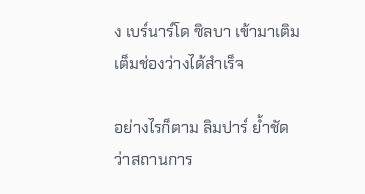ง เบร์นาร์โด ซิลบา เข้ามาเติมเต็มช่องว่างได้สำเร็จ

อย่างไรก็ตาม ลิมปาร์ ย้ำชัดว่าสถานการ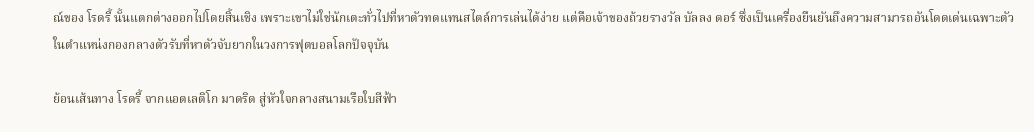ณ์ของ โรดรี้ นั้นแตกต่างออกไปโดยสิ้นเชิง เพราะเขาไม่ใช่นักเตะทั่วไปที่หาตัวทดแทนสไตล์การเล่นได้ง่าย แต่คือเจ้าของถ้วยรางวัล บัลลง ดอร์ ซึ่งเป็นเครื่องยืนยันถึงความสามารถอันโดดเด่นเฉพาะตัวในตำแหน่งกองกลางตัวรับที่หาตัวจับยากในวงการฟุตบอลโลกปัจจุบัน

ย้อนเส้นทาง โรดรี้ จากแอตเลติโก มาดริด สู่หัวใจกลางสนามเรือใบสีฟ้า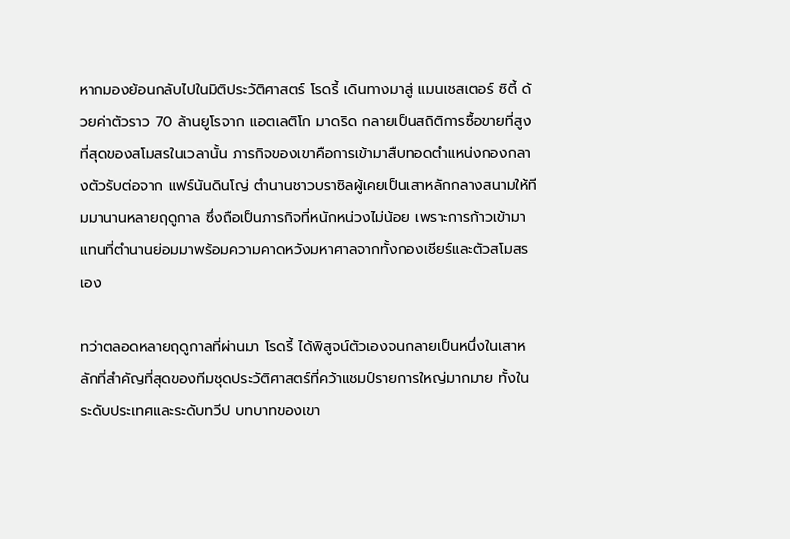หากมองย้อนกลับไปในมิติประวัติศาสตร์ โรดรี้ เดินทางมาสู่ แมนเชสเตอร์ ซิตี้ ด้วยค่าตัวราว 70 ล้านยูโรจาก แอตเลติโก มาดริด กลายเป็นสถิติการซื้อขายที่สูงที่สุดของสโมสรในเวลานั้น ภารกิจของเขาคือการเข้ามาสืบทอดตำแหน่งกองกลางตัวรับต่อจาก แฟร์นันดินโญ่ ตำนานชาวบราซิลผู้เคยเป็นเสาหลักกลางสนามให้ทีมมานานหลายฤดูกาล ซึ่งถือเป็นภารกิจที่หนักหน่วงไม่น้อย เพราะการก้าวเข้ามาแทนที่ตำนานย่อมมาพร้อมความคาดหวังมหาศาลจากทั้งกองเชียร์และตัวสโมสรเอง

ทว่าตลอดหลายฤดูกาลที่ผ่านมา โรดรี้ ได้พิสูจน์ตัวเองจนกลายเป็นหนึ่งในเสาหลักที่สำคัญที่สุดของทีมชุดประวัติศาสตร์ที่คว้าแชมป์รายการใหญ่มากมาย ทั้งในระดับประเทศและระดับทวีป บทบาทของเขา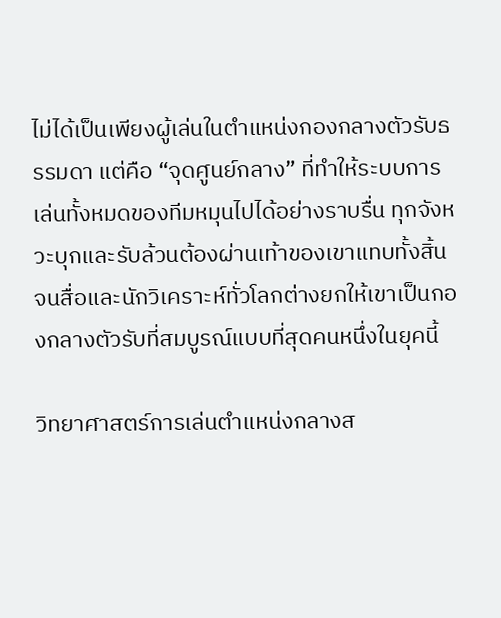ไม่ได้เป็นเพียงผู้เล่นในตำแหน่งกองกลางตัวรับธรรมดา แต่คือ “จุดศูนย์กลาง” ที่ทำให้ระบบการเล่นทั้งหมดของทีมหมุนไปได้อย่างราบรื่น ทุกจังหวะบุกและรับล้วนต้องผ่านเท้าของเขาแทบทั้งสิ้น จนสื่อและนักวิเคราะห์ทั่วโลกต่างยกให้เขาเป็นกองกลางตัวรับที่สมบูรณ์แบบที่สุดคนหนึ่งในยุคนี้

วิทยาศาสตร์การเล่นตำแหน่งกลางส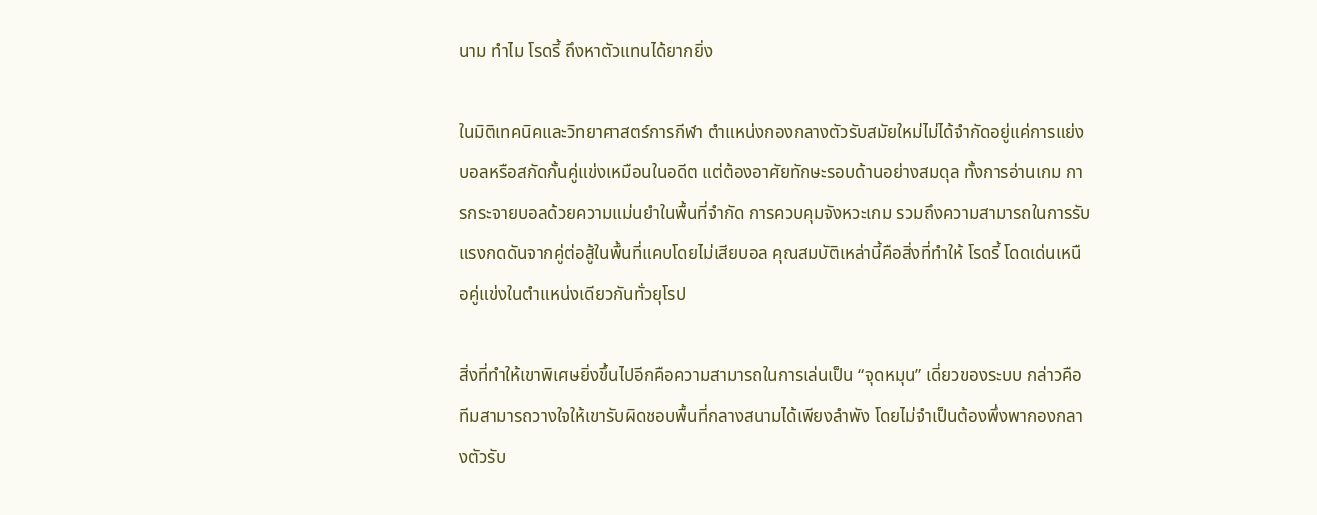นาม ทำไม โรดรี้ ถึงหาตัวแทนได้ยากยิ่ง

ในมิติเทคนิคและวิทยาศาสตร์การกีฬา ตำแหน่งกองกลางตัวรับสมัยใหม่ไม่ได้จำกัดอยู่แค่การแย่งบอลหรือสกัดกั้นคู่แข่งเหมือนในอดีต แต่ต้องอาศัยทักษะรอบด้านอย่างสมดุล ทั้งการอ่านเกม การกระจายบอลด้วยความแม่นยำในพื้นที่จำกัด การควบคุมจังหวะเกม รวมถึงความสามารถในการรับแรงกดดันจากคู่ต่อสู้ในพื้นที่แคบโดยไม่เสียบอล คุณสมบัติเหล่านี้คือสิ่งที่ทำให้ โรดรี้ โดดเด่นเหนือคู่แข่งในตำแหน่งเดียวกันทั่วยุโรป

สิ่งที่ทำให้เขาพิเศษยิ่งขึ้นไปอีกคือความสามารถในการเล่นเป็น “จุดหมุน” เดี่ยวของระบบ กล่าวคือทีมสามารถวางใจให้เขารับผิดชอบพื้นที่กลางสนามได้เพียงลำพัง โดยไม่จำเป็นต้องพึ่งพากองกลางตัวรับ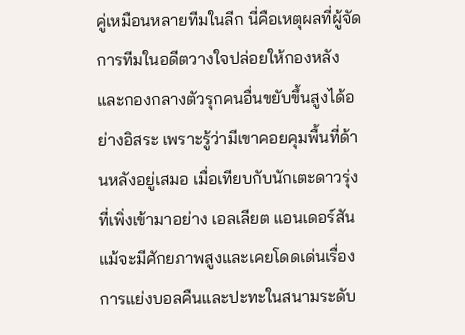คู่เหมือนหลายทีมในลีก นี่คือเหตุผลที่ผู้จัดการทีมในอดีตวางใจปล่อยให้กองหลังและกองกลางตัวรุกคนอื่นขยับขึ้นสูงได้อย่างอิสระ เพราะรู้ว่ามีเขาคอยคุมพื้นที่ด้านหลังอยู่เสมอ เมื่อเทียบกับนักเตะดาวรุ่งที่เพิ่งเข้ามาอย่าง เอลเลียต แอนเดอร์สัน แม้จะมีศักยภาพสูงและเคยโดดเด่นเรื่องการแย่งบอลคืนและปะทะในสนามระดับ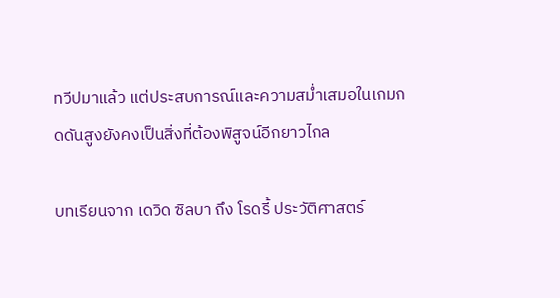ทวีปมาแล้ว แต่ประสบการณ์และความสม่ำเสมอในเกมกดดันสูงยังคงเป็นสิ่งที่ต้องพิสูจน์อีกยาวไกล

บทเรียนจาก เดวิด ซิลบา ถึง โรดรี้ ประวัติศาสตร์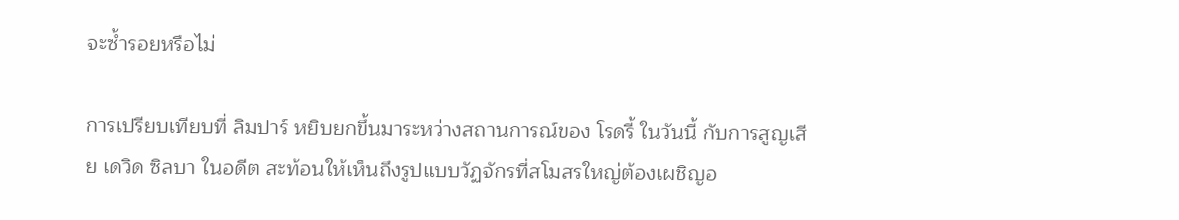จะซ้ำรอยหรือไม่

การเปรียบเทียบที่ ลิมปาร์ หยิบยกขึ้นมาระหว่างสถานการณ์ของ โรดรี้ ในวันนี้ กับการสูญเสีย เดวิด ซิลบา ในอดีต สะท้อนให้เห็นถึงรูปแบบวัฏจักรที่สโมสรใหญ่ต้องเผชิญอ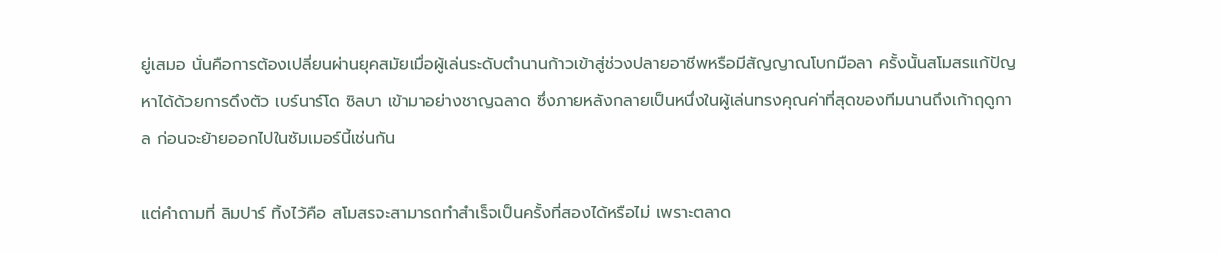ยู่เสมอ นั่นคือการต้องเปลี่ยนผ่านยุคสมัยเมื่อผู้เล่นระดับตำนานก้าวเข้าสู่ช่วงปลายอาชีพหรือมีสัญญาณโบกมือลา ครั้งนั้นสโมสรแก้ปัญหาได้ด้วยการดึงตัว เบร์นาร์โด ซิลบา เข้ามาอย่างชาญฉลาด ซึ่งภายหลังกลายเป็นหนึ่งในผู้เล่นทรงคุณค่าที่สุดของทีมนานถึงเก้าฤดูกาล ก่อนจะย้ายออกไปในซัมเมอร์นี้เช่นกัน

แต่คำถามที่ ลิมปาร์ ทิ้งไว้คือ สโมสรจะสามารถทำสำเร็จเป็นครั้งที่สองได้หรือไม่ เพราะตลาด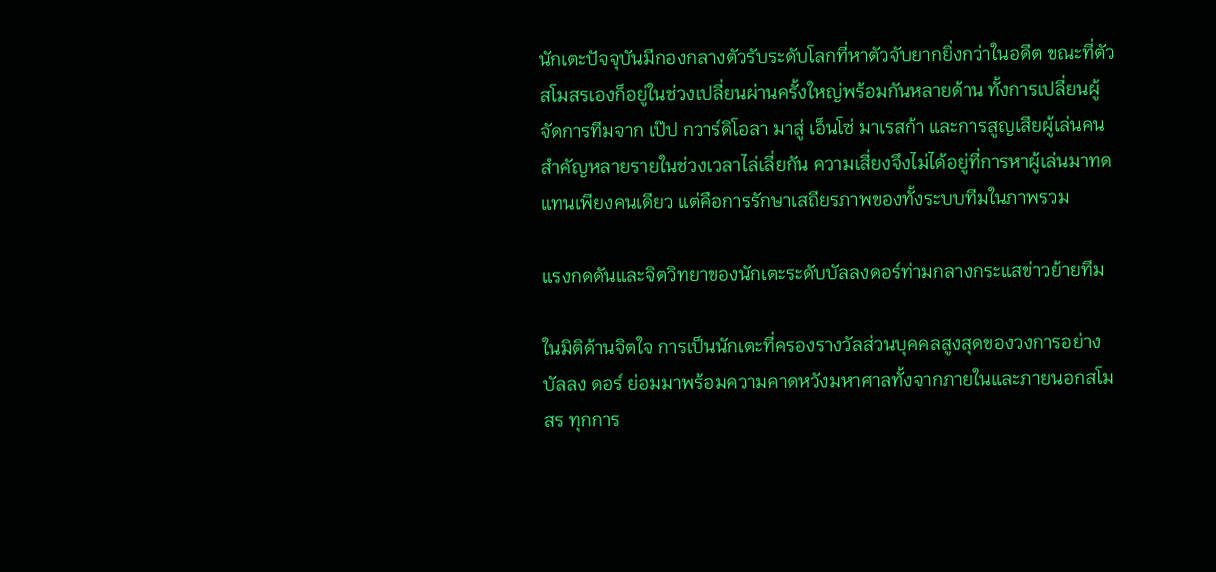นักเตะปัจจุบันมีกองกลางตัวรับระดับโลกที่หาตัวจับยากยิ่งกว่าในอดีต ขณะที่ตัวสโมสรเองก็อยู่ในช่วงเปลี่ยนผ่านครั้งใหญ่พร้อมกันหลายด้าน ทั้งการเปลี่ยนผู้จัดการทีมจาก เป๊ป กวาร์ดิโอลา มาสู่ เอ็นโซ่ มาเรสก้า และการสูญเสียผู้เล่นคนสำคัญหลายรายในช่วงเวลาไล่เลี่ยกัน ความเสี่ยงจึงไม่ได้อยู่ที่การหาผู้เล่นมาทดแทนเพียงคนเดียว แต่คือการรักษาเสถียรภาพของทั้งระบบทีมในภาพรวม

แรงกดดันและจิตวิทยาของนักเตะระดับบัลลงดอร์ท่ามกลางกระแสข่าวย้ายทีม

ในมิติด้านจิตใจ การเป็นนักเตะที่ครองรางวัลส่วนบุคคลสูงสุดของวงการอย่าง บัลลง ดอร์ ย่อมมาพร้อมความคาดหวังมหาศาลทั้งจากภายในและภายนอกสโมสร ทุกการ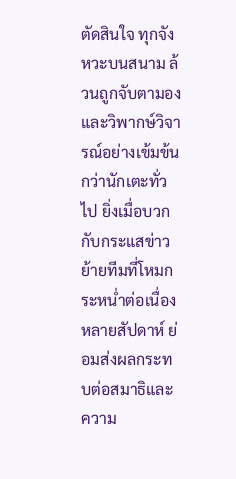ตัดสินใจ ทุกจังหวะบนสนาม ล้วนถูกจับตามองและวิพากษ์วิจารณ์อย่างเข้มข้นกว่านักเตะทั่วไป ยิ่งเมื่อบวกกับกระแสข่าวย้ายทีมที่โหมกระหน่ำต่อเนื่องหลายสัปดาห์ ย่อมส่งผลกระทบต่อสมาธิและความ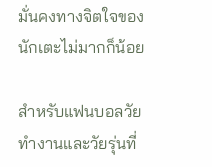มั่นคงทางจิตใจของนักเตะไม่มากก็น้อย

สำหรับแฟนบอลวัยทำงานและวัยรุ่นที่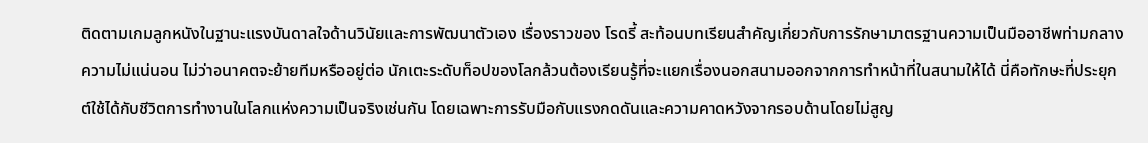ติดตามเกมลูกหนังในฐานะแรงบันดาลใจด้านวินัยและการพัฒนาตัวเอง เรื่องราวของ โรดรี้ สะท้อนบทเรียนสำคัญเกี่ยวกับการรักษามาตรฐานความเป็นมืออาชีพท่ามกลางความไม่แน่นอน ไม่ว่าอนาคตจะย้ายทีมหรืออยู่ต่อ นักเตะระดับท็อปของโลกล้วนต้องเรียนรู้ที่จะแยกเรื่องนอกสนามออกจากการทำหน้าที่ในสนามให้ได้ นี่คือทักษะที่ประยุกต์ใช้ได้กับชีวิตการทำงานในโลกแห่งความเป็นจริงเช่นกัน โดยเฉพาะการรับมือกับแรงกดดันและความคาดหวังจากรอบด้านโดยไม่สูญ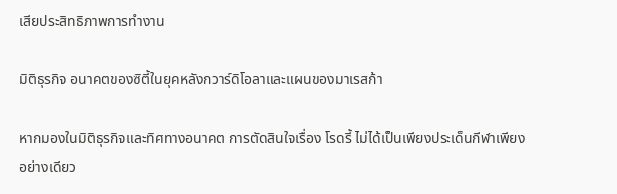เสียประสิทธิภาพการทำงาน

มิติธุรกิจ อนาคตของซิตี้ในยุคหลังกวาร์ดิโอลาและแผนของมาเรสก้า

หากมองในมิติธุรกิจและทิศทางอนาคต การตัดสินใจเรื่อง โรดรี้ ไม่ได้เป็นเพียงประเด็นกีฬาเพียงอย่างเดียว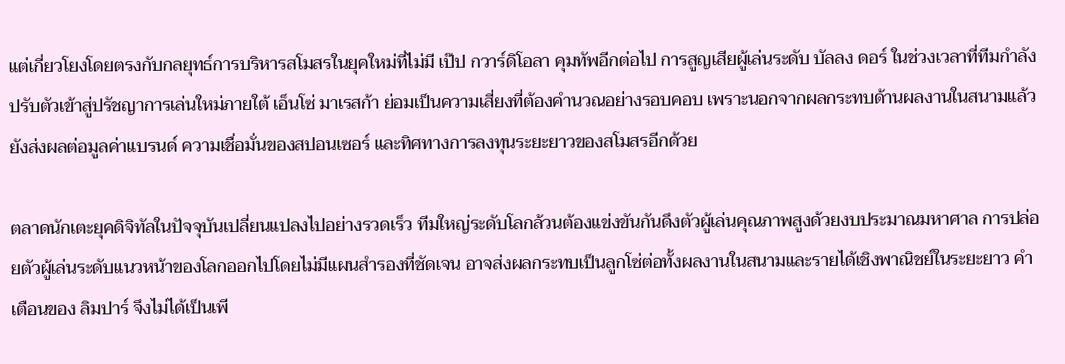แต่เกี่ยวโยงโดยตรงกับกลยุทธ์การบริหารสโมสรในยุคใหม่ที่ไม่มี เป๊ป กวาร์ดิโอลา คุมทัพอีกต่อไป การสูญเสียผู้เล่นระดับ บัลลง ดอร์ ในช่วงเวลาที่ทีมกำลังปรับตัวเข้าสู่ปรัชญาการเล่นใหม่ภายใต้ เอ็นโซ่ มาเรสก้า ย่อมเป็นความเสี่ยงที่ต้องคำนวณอย่างรอบคอบ เพราะนอกจากผลกระทบด้านผลงานในสนามแล้ว ยังส่งผลต่อมูลค่าแบรนด์ ความเชื่อมั่นของสปอนเซอร์ และทิศทางการลงทุนระยะยาวของสโมสรอีกด้วย

ตลาดนักเตะยุคดิจิทัลในปัจจุบันเปลี่ยนแปลงไปอย่างรวดเร็ว ทีมใหญ่ระดับโลกล้วนต้องแข่งขันกันดึงตัวผู้เล่นคุณภาพสูงด้วยงบประมาณมหาศาล การปล่อยตัวผู้เล่นระดับแนวหน้าของโลกออกไปโดยไม่มีแผนสำรองที่ชัดเจน อาจส่งผลกระทบเป็นลูกโซ่ต่อทั้งผลงานในสนามและรายได้เชิงพาณิชย์ในระยะยาว คำเตือนของ ลิมปาร์ จึงไม่ได้เป็นเพี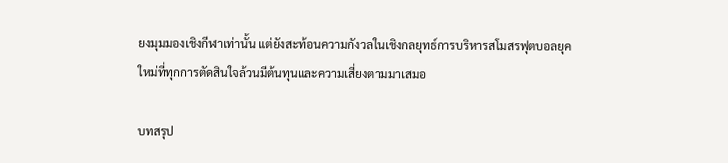ยงมุมมองเชิงกีฬาเท่านั้น แต่ยังสะท้อนความกังวลในเชิงกลยุทธ์การบริหารสโมสรฟุตบอลยุคใหม่ที่ทุกการตัดสินใจล้วนมีต้นทุนและความเสี่ยงตามมาเสมอ

บทสรุป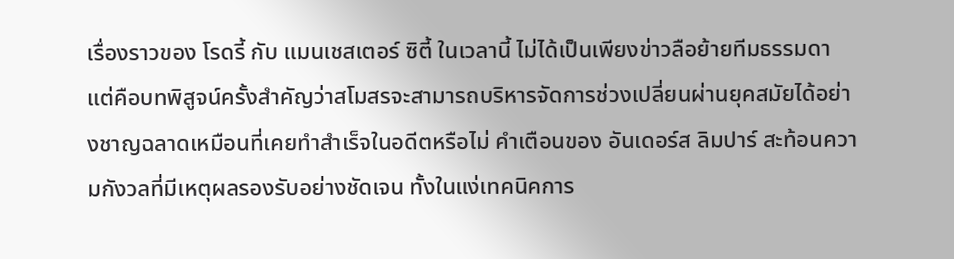เรื่องราวของ โรดรี้ กับ แมนเชสเตอร์ ซิตี้ ในเวลานี้ ไม่ได้เป็นเพียงข่าวลือย้ายทีมธรรมดา แต่คือบทพิสูจน์ครั้งสำคัญว่าสโมสรจะสามารถบริหารจัดการช่วงเปลี่ยนผ่านยุคสมัยได้อย่างชาญฉลาดเหมือนที่เคยทำสำเร็จในอดีตหรือไม่ คำเตือนของ อันเดอร์ส ลิมปาร์ สะท้อนความกังวลที่มีเหตุผลรองรับอย่างชัดเจน ทั้งในแง่เทคนิคการ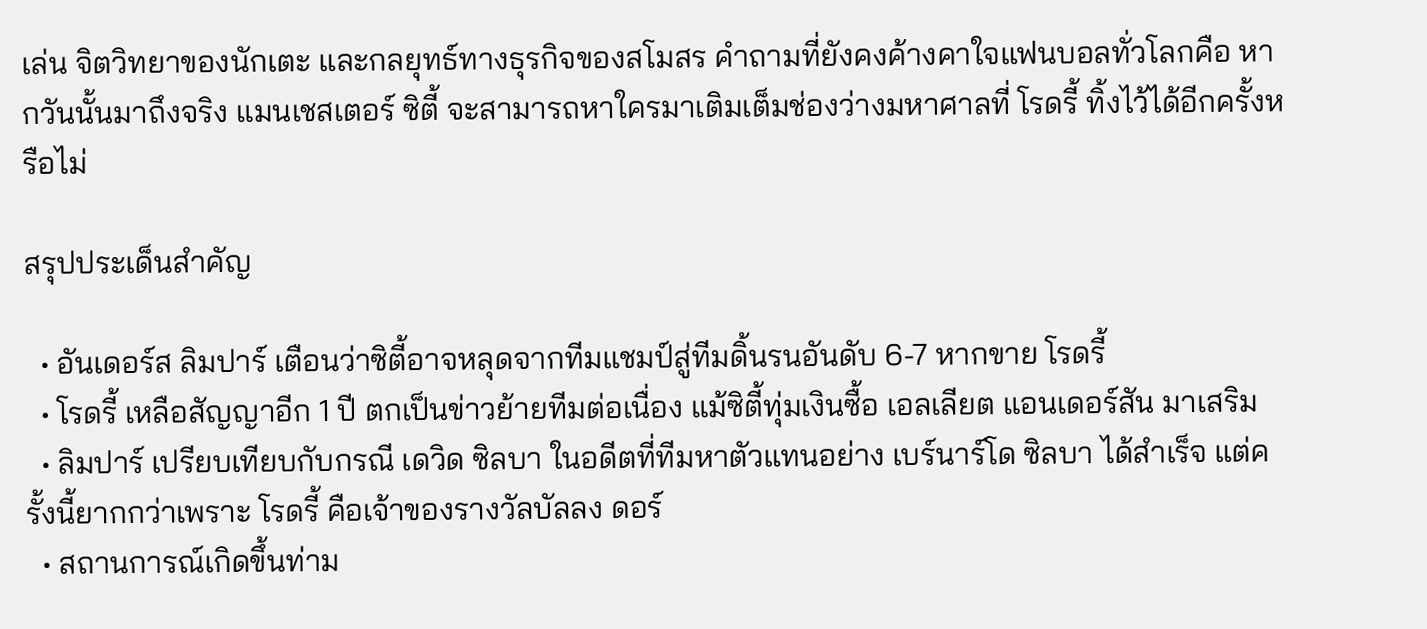เล่น จิตวิทยาของนักเตะ และกลยุทธ์ทางธุรกิจของสโมสร คำถามที่ยังคงค้างคาใจแฟนบอลทั่วโลกคือ หากวันนั้นมาถึงจริง แมนเชสเตอร์ ซิตี้ จะสามารถหาใครมาเติมเต็มช่องว่างมหาศาลที่ โรดรี้ ทิ้งไว้ได้อีกครั้งหรือไม่

สรุปประเด็นสำคัญ

  • อันเดอร์ส ลิมปาร์ เตือนว่าซิตี้อาจหลุดจากทีมแชมป์สู่ทีมดิ้นรนอันดับ 6-7 หากขาย โรดรี้
  • โรดรี้ เหลือสัญญาอีก 1 ปี ตกเป็นข่าวย้ายทีมต่อเนื่อง แม้ซิตี้ทุ่มเงินซื้อ เอลเลียต แอนเดอร์สัน มาเสริม
  • ลิมปาร์ เปรียบเทียบกับกรณี เดวิด ซิลบา ในอดีตที่ทีมหาตัวแทนอย่าง เบร์นาร์โด ซิลบา ได้สำเร็จ แต่ครั้งนี้ยากกว่าเพราะ โรดรี้ คือเจ้าของรางวัลบัลลง ดอร์
  • สถานการณ์เกิดขึ้นท่าม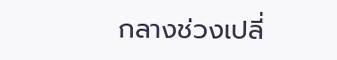กลางช่วงเปลี่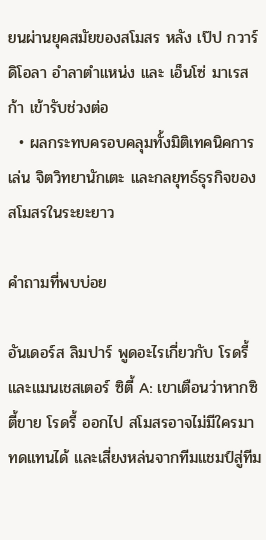ยนผ่านยุคสมัยของสโมสร หลัง เป๊ป กวาร์ดิโอลา อำลาตำแหน่ง และ เอ็นโซ่ มาเรสก้า เข้ารับช่วงต่อ
  • ผลกระทบครอบคลุมทั้งมิติเทคนิคการเล่น จิตวิทยานักเตะ และกลยุทธ์ธุรกิจของสโมสรในระยะยาว

คำถามที่พบบ่อย

อันเดอร์ส ลิมปาร์ พูดอะไรเกี่ยวกับ โรดรี้ และแมนเชสเตอร์ ซิตี้ A: เขาเตือนว่าหากซิตี้ขาย โรดรี้ ออกไป สโมสรอาจไม่มีใครมาทดแทนได้ และเสี่ยงหล่นจากทีมแชมป์สู่ทีม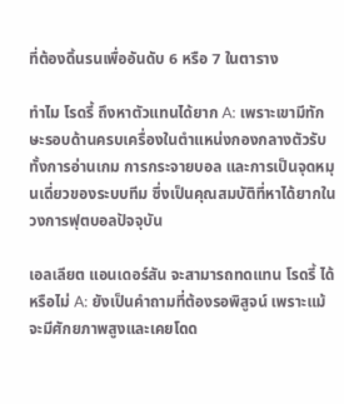ที่ต้องดิ้นรนเพื่ออันดับ 6 หรือ 7 ในตาราง

ทำไม โรดรี้ ถึงหาตัวแทนได้ยาก A: เพราะเขามีทักษะรอบด้านครบเครื่องในตำแหน่งกองกลางตัวรับ ทั้งการอ่านเกม การกระจายบอล และการเป็นจุดหมุนเดี่ยวของระบบทีม ซึ่งเป็นคุณสมบัติที่หาได้ยากในวงการฟุตบอลปัจจุบัน

เอลเลียต แอนเดอร์สัน จะสามารถทดแทน โรดรี้ ได้หรือไม่ A: ยังเป็นคำถามที่ต้องรอพิสูจน์ เพราะแม้จะมีศักยภาพสูงและเคยโดด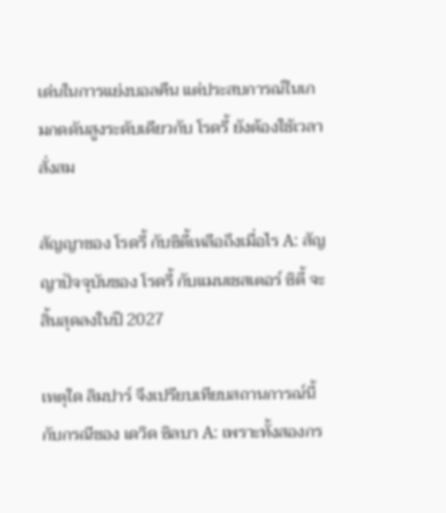เด่นในการแย่งบอลคืน แต่ประสบการณ์ในเกมกดดันสูงระดับเดียวกับ โรดรี้ ยังต้องใช้เวลาสั่งสม

สัญญาของ โรดรี้ กับซิตี้เหลือถึงเมื่อไร A: สัญญาปัจจุบันของ โรดรี้ กับแมนเชสเตอร์ ซิตี้ จะสิ้นสุดลงในปี 2027

เหตุใด ลิมปาร์ จึงเปรียบเทียบสถานการณ์นี้กับกรณีของ เดวิด ซิลบา A: เพราะทั้งสองกร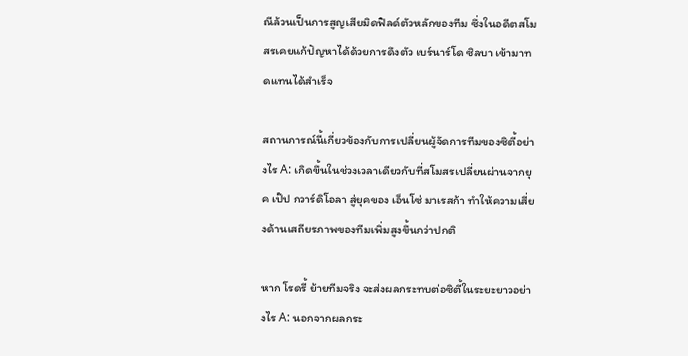ณีล้วนเป็นการสูญเสียมิดฟิลด์ตัวหลักของทีม ซึ่งในอดีตสโมสรเคยแก้ปัญหาได้ด้วยการดึงตัว เบร์นาร์โด ซิลบา เข้ามาทดแทนได้สำเร็จ

สถานการณ์นี้เกี่ยวข้องกับการเปลี่ยนผู้จัดการทีมของซิตี้อย่างไร A: เกิดขึ้นในช่วงเวลาเดียวกับที่สโมสรเปลี่ยนผ่านจากยุค เป๊ป กวาร์ดิโอลา สู่ยุคของ เอ็นโซ่ มาเรสก้า ทำให้ความเสี่ยงด้านเสถียรภาพของทีมเพิ่มสูงขึ้นกว่าปกติ

หาก โรดรี้ ย้ายทีมจริง จะส่งผลกระทบต่อซิตี้ในระยะยาวอย่างไร A: นอกจากผลกระ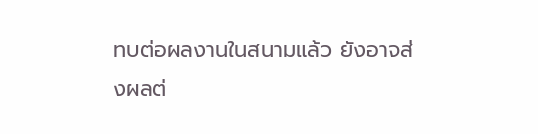ทบต่อผลงานในสนามแล้ว ยังอาจส่งผลต่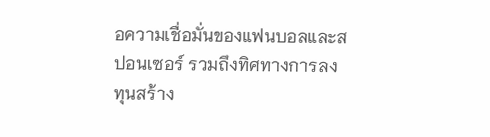อความเชื่อมั่นของแฟนบอลและสปอนเซอร์ รวมถึงทิศทางการลงทุนสร้าง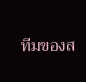ทีมของส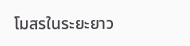โมสรในระยะยาว